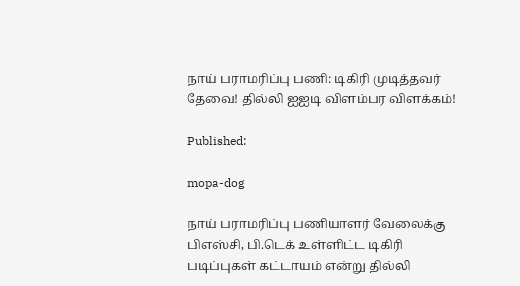நாய் பராமரிப்பு பணி: டிகிரி முடித்தவர் தேவை! தில்லி ஐஐடி விளம்பர விளக்கம்!

Published:

mopa-dog

நாய் பராமரிப்பு பணியாளர் வேலைக்கு பிஎஸ்சி, பி.டெக் உள்ளிட்ட டிகிரி படிப்புகள் கட்டாயம் என்று தில்லி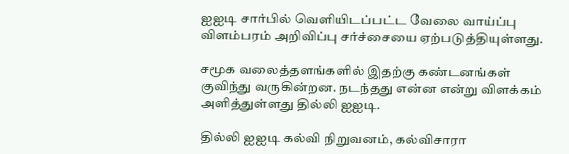ஐஐடி சார்பில் வெளியிடப்பட்ட வேலை வாய்ப்பு விளம்பரம் அறிவிப்பு சர்ச்சையை ஏற்படுத்தியுள்ளது.

சமூக வலைத்தளங்களில் இதற்கு கண்டனங்கள் குவிந்து வருகின்றன. நடந்தது என்ன என்று விளக்கம் அளித்துள்ளது தில்லி ஐஐடி.

தில்லி ஐஐடி கல்வி நிறுவனம், கல்விசாரா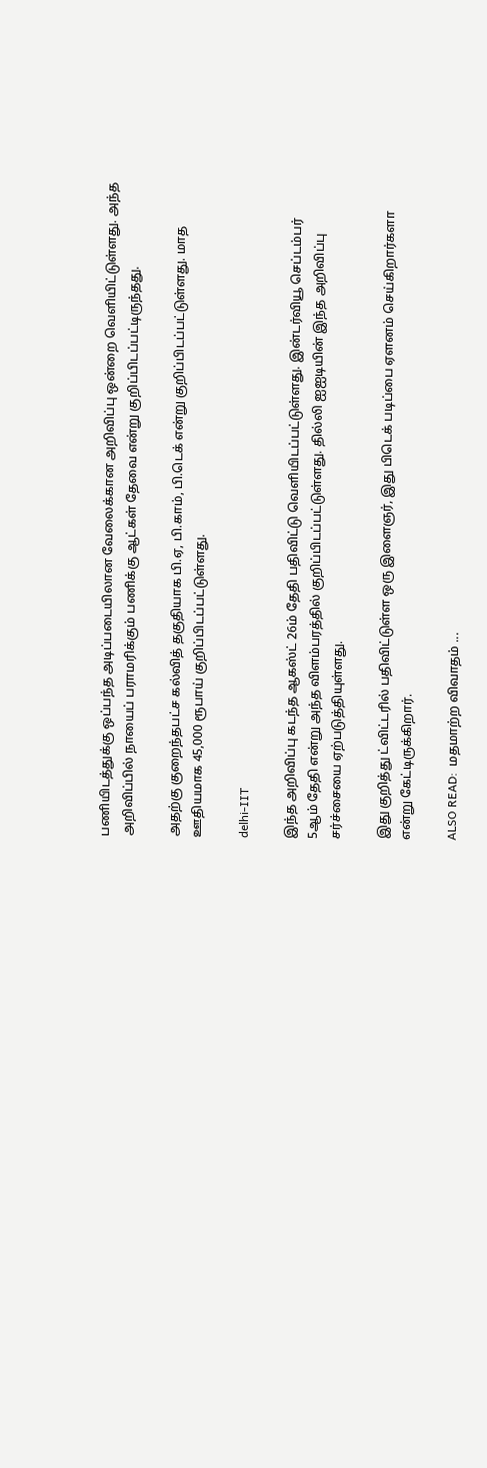பணியிடத்துக்கு ஒப்பந்த அடிப்படையிலான வேலைக்கான அறிவிப்பு ஒன்றை வெளியிட்டுள்ளது. அந்த அறிவிப்பில் நாயைப் பராமரிக்கும் பணிக்கு ஆட்கள் தேவை என்று குறிப்பிடப்பட்டிருந்தது.

அதற்கு குறைந்தபட்ச கல்வித் தகுதியாக பி.ஏ, பி.காம், பி.டெக் என்று குறிப்பிடப்பட்டுள்ளது. மாத ஊதியமாக 45,000 ரூபாய் குறிப்பிடப்பட்டுள்ளது.

delhi-IIT

இந்த அறிவிப்பு கடந்த ஆகஸ்ட் 26ம் தேதி பதிவிட்டு வெளியிடப்பட்டுள்ளது. இன்டர்வியூ செப்டம்பர் 5ஆம் தேதி என்று அந்த விளம்பரத்தில் குறிப்பிடப்பட்டுள்ளது. தில்லி ஐஐடியின் இந்த அறிவிப்பு சர்ச்சையை ஏற்படுத்தியுள்ளது.

இது குறித்து ட்விட்டரில் பதிவிட்டுள்ள ஒரு இளைஞர், இது பிடெக் படிப்பை ஏளனம் செய்கிறார்களா என்று கேட்டிருக்கிறார்.

ALSO READ:  மதமாற்ற விவாதம் ...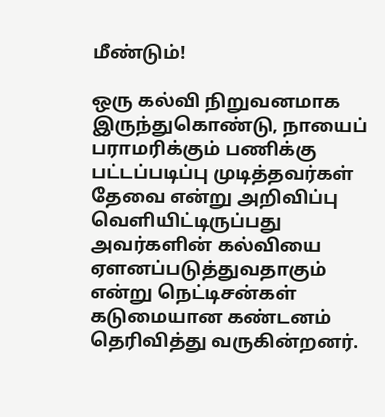மீண்டும்!

ஒரு கல்வி நிறுவனமாக இருந்துகொண்டு, நாயைப் பராமரிக்கும் பணிக்கு பட்டப்படிப்பு முடித்தவர்கள் தேவை என்று அறிவிப்பு வெளியிட்டிருப்பது அவர்களின் கல்வியை ஏளனப்படுத்துவதாகும் என்று நெட்டிசன்கள் கடுமையான கண்டனம் தெரிவித்து வருகின்றனர்.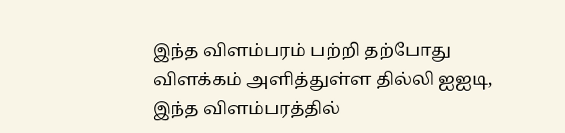இந்த விளம்பரம் பற்றி தற்போது விளக்கம் அளித்துள்ள தில்லி ஐஐடி, இந்த விளம்பரத்தில்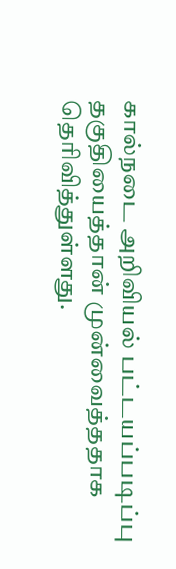கால்நடை அறிவியல் பட்டயப்படிப்பு தகுதியைத்தான் முன்வைத்ததாக தெரிவித்துள்ளது.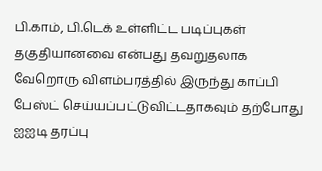பி.காம், பி.டெக் உள்ளிட்ட படிப்புகள் தகுதியானவை என்பது தவறுதலாக வேறொரு விளம்பரத்தில் இருந்து காப்பி பேஸ்ட் செய்யப்பட்டுவிட்டதாகவும் தற்போது ஐஐடி தரப்பு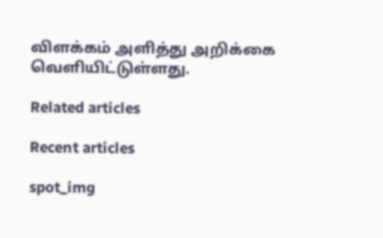விளக்கம் அளித்து அறிக்கை வெளியிட்டுள்ளது.

Related articles

Recent articles

spot_img